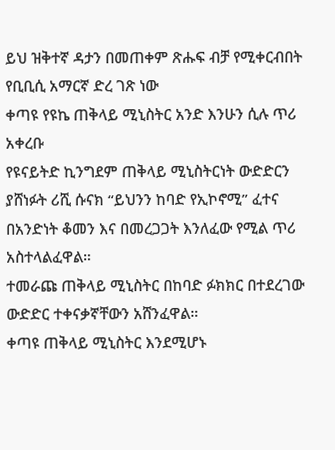ይህ ዝቅተኛ ዳታን በመጠቀም ጽሑፍ ብቻ የሚቀርብበት የቢቢሲ አማርኛ ድረ ገጽ ነው
ቀጣዩ የዩኬ ጠቅላይ ሚኒስትር አንድ እንሁን ሲሉ ጥሪ አቀረቡ
የዩናይትድ ኪንግደም ጠቅላይ ሚኒስትርነት ውድድርን ያሸነፉት ሪሺ ሱናክ “ይህንን ከባድ የኢኮኖሚ” ፈተና በአንድነት ቆመን እና በመረጋጋት እንለፈው የሚል ጥሪ አስተላልፈዋል።
ተመራጩ ጠቅላይ ሚኒስትር በከባድ ፉክክር በተደረገው ውድድር ተቀናቃኛቸውን አሸንፈዋል።
ቀጣዩ ጠቅላይ ሚኒስትር እንደሚሆኑ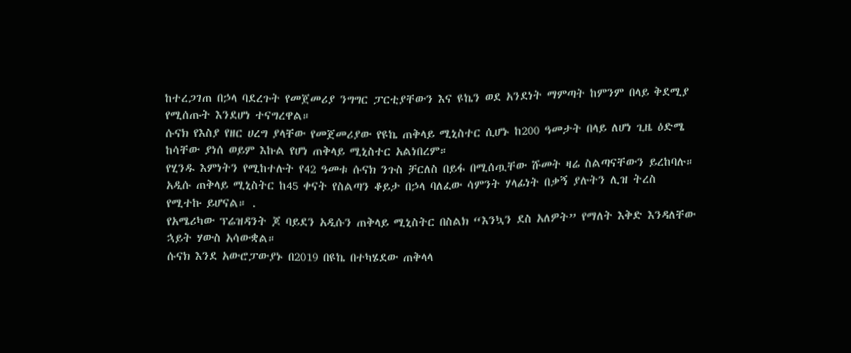ከተረጋገጠ በኃላ ባደረጉት የመጀመሪያ ንግግር ፓርቲያቸውን እና ዩኬን ወደ አንደነት ማምጣት ከምንም በላይ ቅደሚያ የሚሰጡት እንደሆነ ተናግረዋል።
ሱናክ የእስያ የዘር ሀረግ ያላቸው የመጀመሪያው የዩኬ ጠቅላይ ሚኒስተር ሲሆኑ ከ200 ዓመታት በላይ ለሆነ ጊዜ ዕድሜ ከሳቸው ያነሰ ወይም እኩል የሆነ ጠቅላይ ሚኒስተር አልነበረም።
የሂንዱ እምነትን የሚከተሉት የ42 ዓመቱ ሱናክ ንጉስ ቻርለስ በይፋ በሚሰጧቸው ሹመት ዛሬ ስልጣናቸውን ይረከባሉ።
አዲሱ ጠቅላይ ሚኒስትር ከ45 ቀናት የስልጣን ቆይታ በኃላ ባለፈው ሳምንት ሃላፊነት በቃኝ ያሉትን ሊዝ ትረስ የሚተኩ ይሆናል። .
የአሜሪካው ፕሬዝዳንት ጆ ባይደን አዲሱን ጠቅላይ ሚኒስትር በስልክ “እንኳን ደስ አለዎት” የማለት እቅድ እንዳለቸው ኋይት ሃውስ አሳውቋል።
ሱናክ እንደ አውሮፓውያኑ በ2019 በዩኬ በተካሄደው ጠቅላላ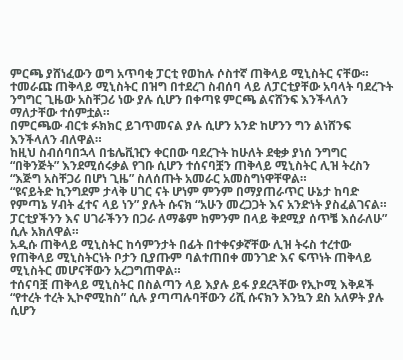ምርጫ ያሸነፈውን ወግ አጥባቂ ፓርቲ የወከሉ ሶስተኛ ጠቅላይ ሚኒስትር ናቸው።
ተመራጩ ጠቅላይ ሚኒስትር በዝግ በተደረገ ስብሰባ ላይ ለፓርቲያቸው አባላት ባደረጉት ንግግር ጊዜው አስቸጋሪ ነው ያሉ ሲሆን በቀጣዩ ምርጫ ልናሸንፍ እንችላለን ማለታቸው ተሰምቷል።
በምርጫው ብርቱ ፉክክር ይገጥመናል ያሉ ሲሆን አንድ ከሆንን ግን ልነሸንፍ እንችላለን ብለዋል።
ከዚህ ስብሰባበኋላ በቴሌቪዢን ቀርበው ባደረጉት ከሁለት ደቂቃ ያነሰ ንግግር “በቅንጅት” እንደሚሰሩቃል የገቡ ሲሆን ተሰናባቿን ጠቅላይ ሚኒስትር ሊዝ ትረስን “እጅግ አስቸጋሪ በሆነ ጊዜ” ስለሰጡት አመራር አመስግነዋቸዋል።
“ዩናይትድ ኪንግደም ታላቅ ሀገር ናት ሆነም ምንም በማያጠራጥር ሁኔታ ከባድ የምጣኔ ሃብት ፈተና ላይ ነን” ያሉት ሱናክ “አሁን መረጋጋት እና አንድነት ያስፈልገናል። ፓርቲያችንን እና ሀገራችንን በጋራ ለማቆም ከምንም በላይ ቅደሚያ ሰጥቼ እሰራለሁ” ሲሉ አክለዋል።
አዲሱ ጠቅላይ ሚኒስትር ከሳምንታት በፊት በተቀናቃኛቸው ሊዝ ትሩስ ተረተው የጠቅላይ ሚኒስትርነት ቦታን ቢያጡም ባልተጠበቀ መንገድ እና ፍጥነት ጠቅላይ ሚኒስትር መሆናቸውን አረጋግጠዋል።
ተሰናባቿ ጠቅላይ ሚኒስትር በስልጣን ላይ እያሉ ይፋ ያደረጓቸው የኢኮሚ እቅዶች “የተረት ተረት ኢኮኖሚከስ” ሲሉ ያጣጣሉባቸውን ሪሺ ሱናክን እንኳን ደስ አለዎት ያሉ ሲሆን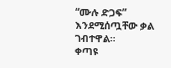“ሙሉ ድጋፍ” እንደሚሰጧቸው ቃል ገብተዋል።
ቀጣዩ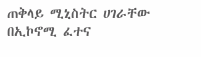ጠቅላይ ሚኒስትር ሀገራቸው በኢኮኖሚ ፈተና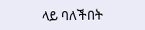ላይ ባለችበት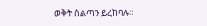ወቅት ስልጣን ይረከባሉ።